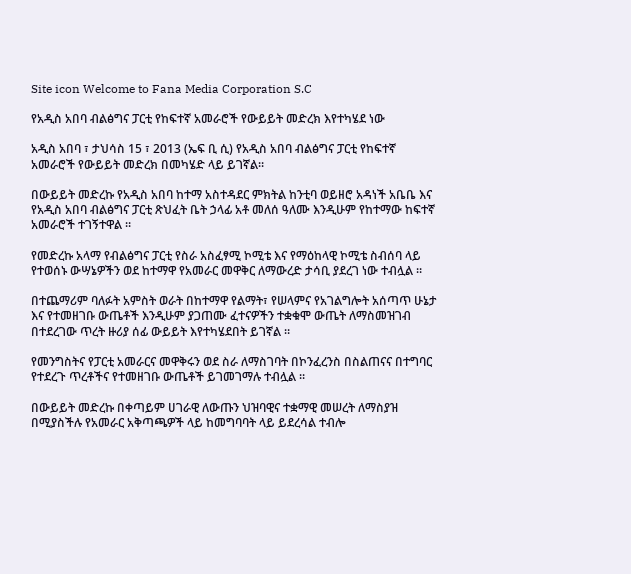Site icon Welcome to Fana Media Corporation S.C

የአዲስ አበባ ብልፅግና ፓርቲ የከፍተኛ አመራሮች የውይይት መድረክ እየተካሄደ ነው

አዲስ አበባ ፣ ታህሳስ 15 ፣ 2013 (ኤፍ ቢ ሲ) የአዲስ አበባ ብልፅግና ፓርቲ የከፍተኛ አመራሮች የውይይት መድረክ በመካሄድ ላይ ይገኛል።

በውይይት መድረኩ የአዲስ አበባ ከተማ አስተዳደር ምክትል ከንቲባ ወይዘሮ አዳነች አቤቤ እና የአዲስ አበባ ብልፅግና ፓርቲ ጽህፈት ቤት ኃላፊ አቶ መለሰ ዓለሙ እንዲሁም የከተማው ከፍተኛ አመራሮች ተገኝተዋል ።

የመድረኩ አላማ የብልፅግና ፓርቲ የስራ አስፈፃሚ ኮሚቴ እና የማዕከላዊ ኮሚቴ ስብሰባ ላይ የተወሰኑ ውሣኔዎችን ወደ ከተማዋ የአመራር መዋቅር ለማውረድ ታሳቢ ያደረገ ነው ተብሏል ።

በተጨማሪም ባለፉት አምስት ወራት በከተማዋ የልማት፣ የሠላምና የአገልግሎት አሰጣጥ ሁኔታ እና የተመዘገቡ ውጤቶች እንዲሁም ያጋጠሙ ፈተናዎችን ተቋቁሞ ውጤት ለማስመዝገብ በተደረገው ጥረት ዙሪያ ሰፊ ውይይት እየተካሄደበት ይገኛል ።

የመንግስትና የፓርቲ አመራርና መዋቅሩን ወደ ስራ ለማስገባት በኮንፈረንስ በስልጠናና በተግባር የተደረጉ ጥረቶችና የተመዘገቡ ውጤቶች ይገመገማሉ ተብሏል ።

በውይይት መድረኩ በቀጣይም ሀገራዊ ለውጡን ህዝባዊና ተቋማዊ መሠረት ለማስያዝ በሚያስችሉ የአመራር አቅጣጫዎች ላይ ከመግባባት ላይ ይደረሳል ተብሎ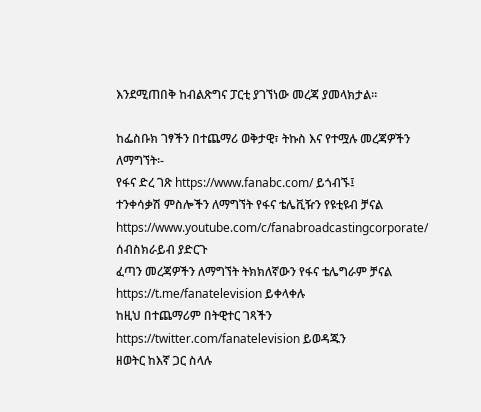እንደሚጠበቅ ከብልጽግና ፓርቲ ያገኘነው መረጃ ያመላክታል።

ከፌስቡክ ገፃችን በተጨማሪ ወቅታዊ፣ ትኩስ እና የተሟሉ መረጃዎችን ለማግኘት፡-
የፋና ድረ ገጽ https://www.fanabc.com/ ይጎብኙ፤
ተንቀሳቃሽ ምስሎችን ለማግኘት የፋና ቴሌቪዥን የዩቲዩብ ቻናል https://www.youtube.com/c/fanabroadcastingcorporate/ ሰብስክራይብ ያድርጉ
ፈጣን መረጃዎችን ለማግኘት ትክክለኛውን የፋና ቴሌግራም ቻናል https://t.me/fanatelevision ይቀላቀሉ
ከዚህ በተጨማሪም በትዊተር ገጻችን https://twitter.com/fanatelevision ይወዳጁን
ዘወትር ከእኛ ጋር ስላሉ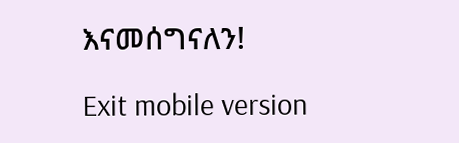እናመሰግናለን!

Exit mobile version